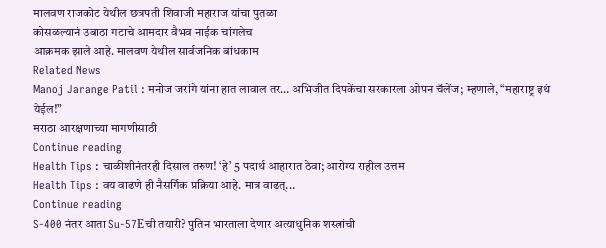मालवण राजकोट येथील छत्रपती शिवाजी महाराज यांचा पुतळा
कोसळल्यानं उबाठा गटाचे आमदार वैभव नाईक चांगलेच
आक्रमक झाले आहे. मालवण येथील सार्वजनिक बांधकाम
Related News
Manoj Jarange Patil : मनोज जरांगे यांना हात लावाल तर… अभिजीत दिपकेंचा सरकारला ओपन चॅलेंज; म्हणाले, “महाराष्ट्र इथं येईल!”
मराठा आरक्षणाच्या मागणीसाठी
Continue reading
Health Tips : चाळीशीनंतरही दिसाल तरुण! ‘हे’ 5 पदार्थ आहारात ठेवा; आरोग्य राहील उत्तम
Health Tips : वय वाढणे ही नैसर्गिक प्रक्रिया आहे. मात्र वाढत्...
Continue reading
S-400 नंतर आता Su-57Eची तयारी? पुतिन भारताला देणार अत्याधुनिक शस्त्रांची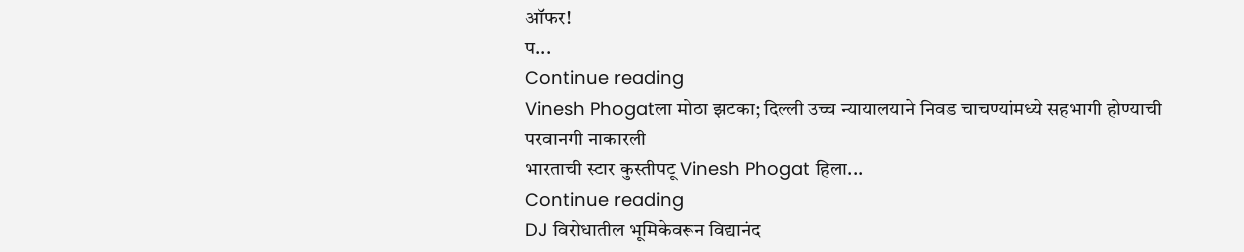ऑफर!
प...
Continue reading
Vinesh Phogatला मोठा झटका; दिल्ली उच्च न्यायालयाने निवड चाचण्यांमध्ये सहभागी होण्याची परवानगी नाकारली
भारताची स्टार कुस्तीपटू Vinesh Phogat हिला...
Continue reading
DJ विरोधातील भूमिकेवरून विद्यानंद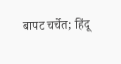बापट चर्चेत; हिंदू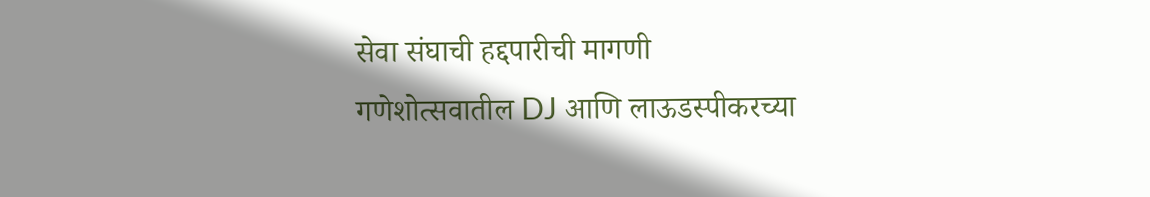सेवा संघाची हद्दपारीची मागणी
गणेशोत्सवातील DJ आणि लाऊडस्पीकरच्या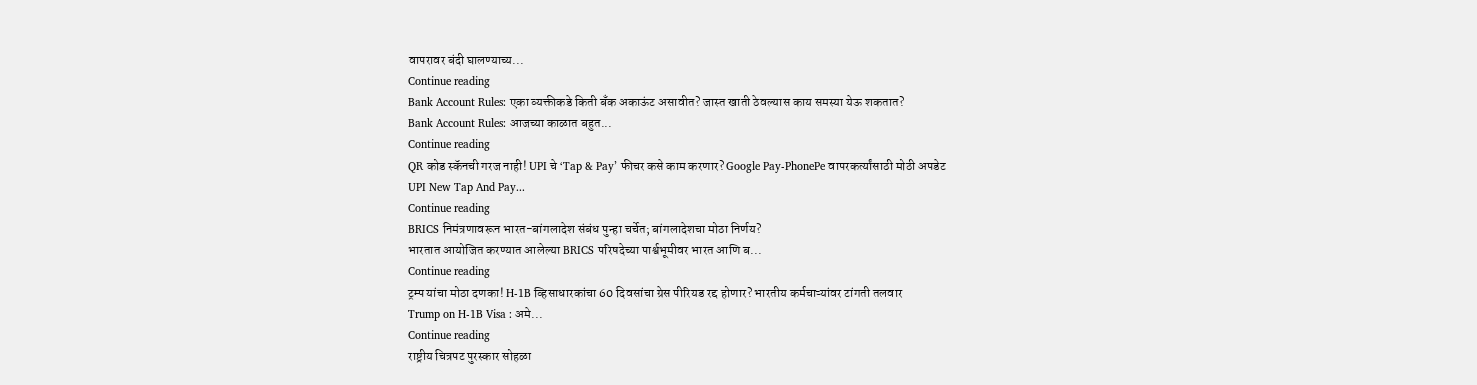वापरावर बंदी घालण्याच्य...
Continue reading
Bank Account Rules: एका व्यक्तीकडे किती बँक अकाऊंट असावीत? जास्त खाती ठेवल्यास काय समस्या येऊ शकतात?
Bank Account Rules: आजच्या काळात बहुत...
Continue reading
QR कोड स्कॅनची गरज नाही! UPI चे ‘Tap & Pay’ फीचर कसे काम करणार? Google Pay-PhonePe वापरकर्त्यांसाठी मोठी अपडेट
UPI New Tap And Pay...
Continue reading
BRICS निमंत्रणावरून भारत-बांगलादेश संबंध पुन्हा चर्चेत; बांगलादेशचा मोठा निर्णय?
भारतात आयोजित करण्यात आलेल्या BRICS परिषदेच्या पार्श्वभूमीवर भारत आणि ब...
Continue reading
ट्रम्प यांचा मोठा दणका! H-1B व्हिसाधारकांचा 60 दिवसांचा ग्रेस पीरियड रद्द होणार? भारतीय कर्मचाऱ्यांवर टांगती तलवार
Trump on H-1B Visa : अमे...
Continue reading
राष्ट्रीय चित्रपट पुरस्कार सोहळा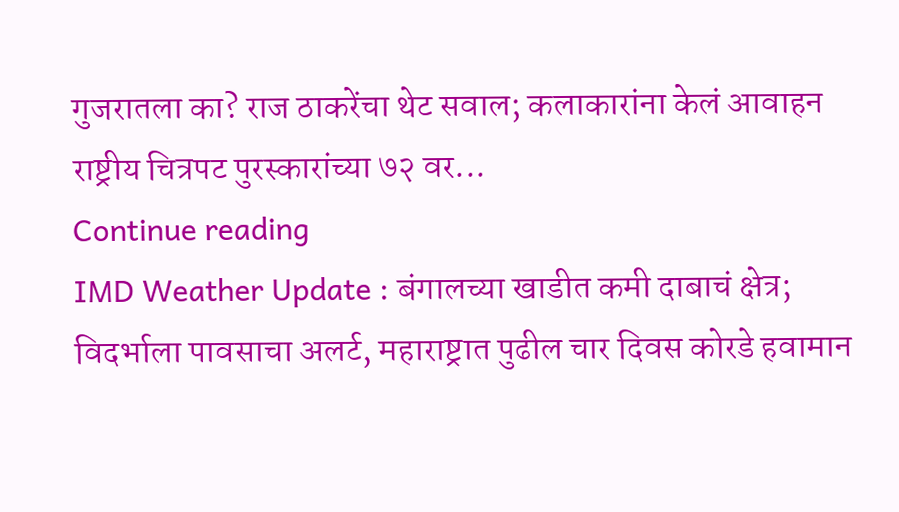गुजरातला का? राज ठाकरेंचा थेट सवाल; कलाकारांना केलं आवाहन
राष्ट्रीय चित्रपट पुरस्कारांच्या ७२ वर...
Continue reading
IMD Weather Update : बंगालच्या खाडीत कमी दाबाचं क्षेत्र; विदर्भाला पावसाचा अलर्ट, महाराष्ट्रात पुढील चार दिवस कोरडे हवामान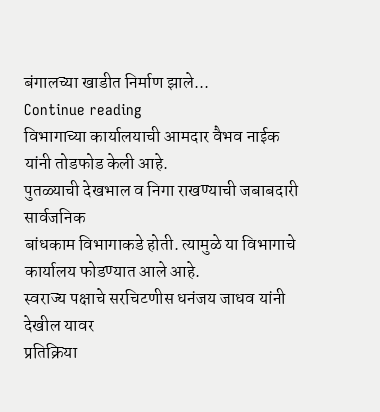बंगालच्या खाडीत निर्माण झाले...
Continue reading
विभागाच्या कार्यालयाची आमदार वैभव नाईक यांनी तोडफोड केली आहे.
पुतळ्याची देखभाल व निगा राखण्याची जबाबदारी सार्वजनिक
बांधकाम विभागाकडे होती. त्यामुळे या विभागाचे कार्यालय फोडण्यात आले आहे.
स्वराज्य पक्षाचे सरचिटणीस धनंजय जाधव यांनी देखील यावर
प्रतिक्रिया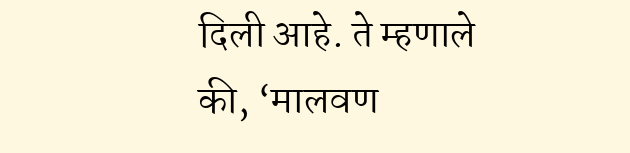दिली आहे. ते म्हणाले की, ‘मालवण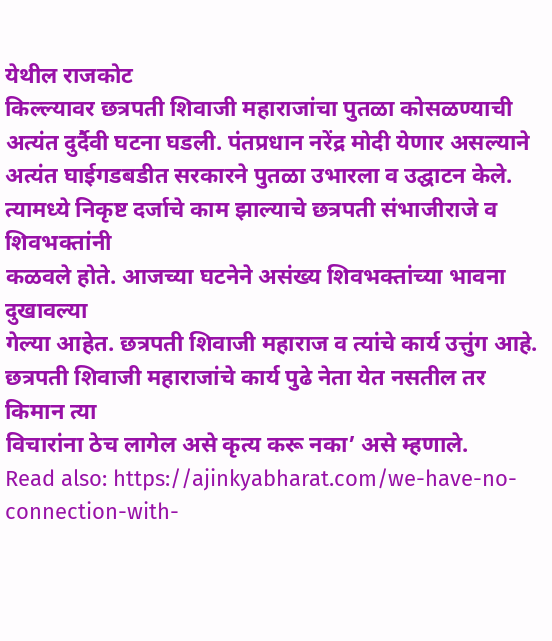येथील राजकोट
किल्ल्यावर छत्रपती शिवाजी महाराजांचा पुतळा कोसळण्याची
अत्यंत दुर्दैवी घटना घडली. पंतप्रधान नरेंद्र मोदी येणार असल्याने
अत्यंत घाईगडबडीत सरकारने पुतळा उभारला व उद्घाटन केले.
त्यामध्ये निकृष्ट दर्जाचे काम झाल्याचे छत्रपती संभाजीराजे व शिवभक्तांनी
कळवले होते. आजच्या घटनेने असंख्य शिवभक्तांच्या भावना दुखावल्या
गेल्या आहेत. छत्रपती शिवाजी महाराज व त्यांचे कार्य उत्तुंग आहे.
छत्रपती शिवाजी महाराजांचे कार्य पुढे नेता येत नसतील तर किमान त्या
विचारांना ठेच लागेल असे कृत्य करू नका’ असे म्हणाले.
Read also: https://ajinkyabharat.com/we-have-no-connection-with-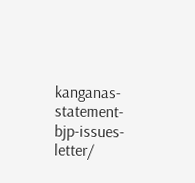kanganas-statement-bjp-issues-letter/